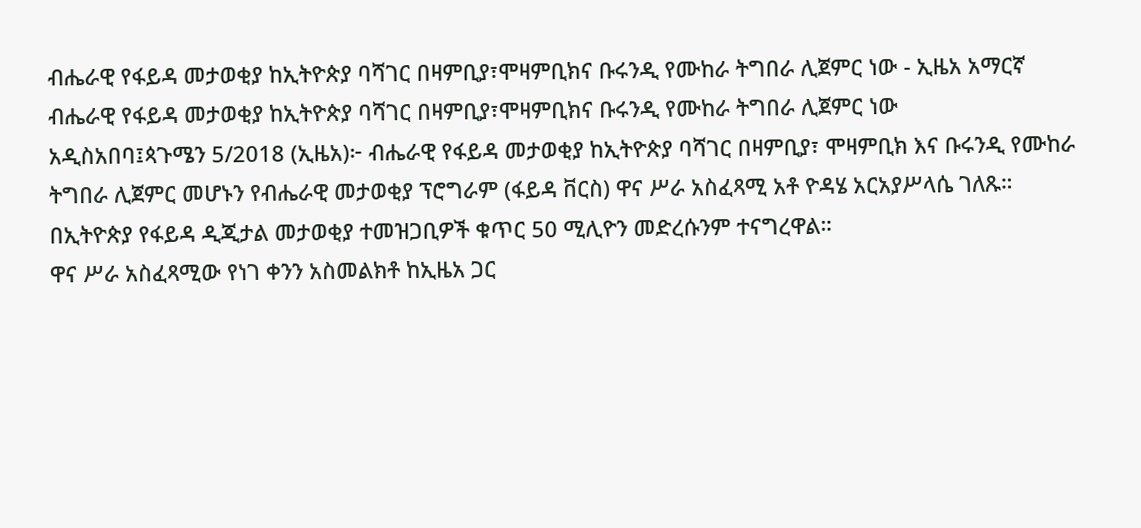ብሔራዊ የፋይዳ መታወቂያ ከኢትዮጵያ ባሻገር በዛምቢያ፣ሞዛምቢክና ቡሩንዲ የሙከራ ትግበራ ሊጀምር ነው - ኢዜአ አማርኛ
ብሔራዊ የፋይዳ መታወቂያ ከኢትዮጵያ ባሻገር በዛምቢያ፣ሞዛምቢክና ቡሩንዲ የሙከራ ትግበራ ሊጀምር ነው
አዲስአበባ፤ጳጉሜን 5/2018 (ኢዜአ)፦ ብሔራዊ የፋይዳ መታወቂያ ከኢትዮጵያ ባሻገር በዛምቢያ፣ ሞዛምቢክ እና ቡሩንዲ የሙከራ ትግበራ ሊጀምር መሆኑን የብሔራዊ መታወቂያ ፕሮግራም (ፋይዳ ቨርስ) ዋና ሥራ አስፈጻሚ አቶ ዮዳሄ አርአያሥላሴ ገለጹ።
በኢትዮጵያ የፋይዳ ዲጂታል መታወቂያ ተመዝጋቢዎች ቁጥር 50 ሚሊዮን መድረሱንም ተናግረዋል።
ዋና ሥራ አስፈጻሚው የነገ ቀንን አስመልክቶ ከኢዜአ ጋር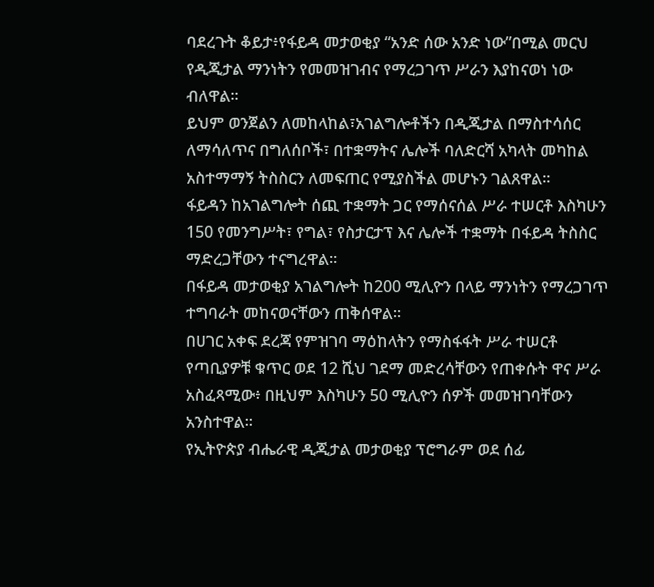ባደረጉት ቆይታ፥የፋይዳ መታወቂያ “አንድ ሰው አንድ ነው”በሚል መርህ የዲጂታል ማንነትን የመመዝገብና የማረጋገጥ ሥራን እያከናወነ ነው ብለዋል።
ይህም ወንጀልን ለመከላከል፣አገልግሎቶችን በዲጂታል በማስተሳሰር ለማሳለጥና በግለሰቦች፣ በተቋማትና ሌሎች ባለድርሻ አካላት መካከል አስተማማኝ ትስስርን ለመፍጠር የሚያስችል መሆኑን ገልጸዋል።
ፋይዳን ከአገልግሎት ሰጪ ተቋማት ጋር የማሰናሰል ሥራ ተሠርቶ እስካሁን 150 የመንግሥት፣ የግል፣ የስታርታፕ እና ሌሎች ተቋማት በፋይዳ ትስስር ማድረጋቸውን ተናግረዋል።
በፋይዳ መታወቂያ አገልግሎት ከ200 ሚሊዮን በላይ ማንነትን የማረጋገጥ ተግባራት መከናወናቸውን ጠቅሰዋል።
በሀገር አቀፍ ደረጃ የምዝገባ ማዕከላትን የማስፋፋት ሥራ ተሠርቶ የጣቢያዎቹ ቁጥር ወደ 12 ሺህ ገደማ መድረሳቸውን የጠቀሱት ዋና ሥራ አስፈጻሚው፥ በዚህም እስካሁን 50 ሚሊዮን ሰዎች መመዝገባቸውን አንስተዋል።
የኢትዮጵያ ብሔራዊ ዲጂታል መታወቂያ ፕሮግራም ወደ ሰፊ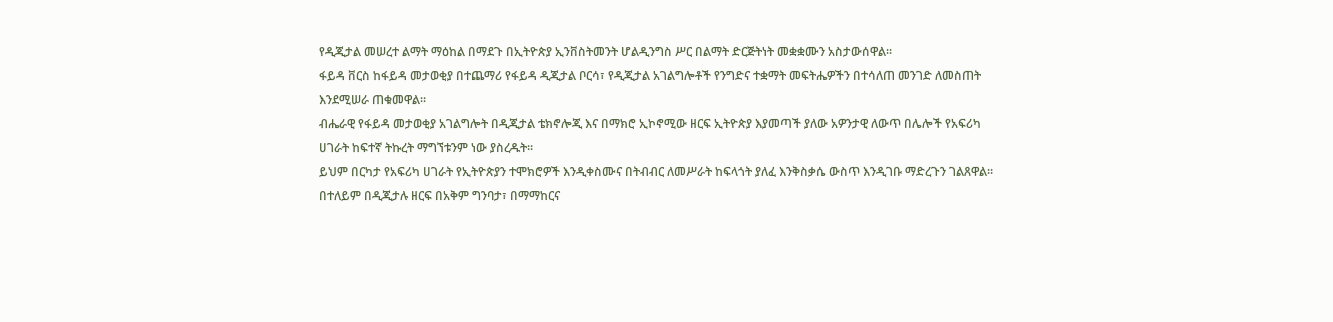የዲጂታል መሠረተ ልማት ማዕከል በማደጉ በኢትዮጵያ ኢንቨስትመንት ሆልዲንግስ ሥር በልማት ድርጅትነት መቋቋሙን አስታውሰዋል።
ፋይዳ ቨርስ ከፋይዳ መታወቂያ በተጨማሪ የፋይዳ ዲጂታል ቦርሳ፣ የዲጂታል አገልግሎቶች የንግድና ተቋማት መፍትሔዎችን በተሳለጠ መንገድ ለመስጠት እንደሚሠራ ጠቁመዋል።
ብሔራዊ የፋይዳ መታወቂያ አገልግሎት በዲጂታል ቴክኖሎጂ እና በማክሮ ኢኮኖሚው ዘርፍ ኢትዮጵያ እያመጣች ያለው አዎንታዊ ለውጥ በሌሎች የአፍሪካ ሀገራት ከፍተኛ ትኩረት ማግኘቱንም ነው ያስረዱት።
ይህም በርካታ የአፍሪካ ሀገራት የኢትዮጵያን ተሞክሮዎች እንዲቀስሙና በትብብር ለመሥራት ከፍላጎት ያለፈ እንቅስቃሴ ውስጥ እንዲገቡ ማድረጉን ገልጸዋል።
በተለይም በዲጂታሉ ዘርፍ በአቅም ግንባታ፣ በማማከርና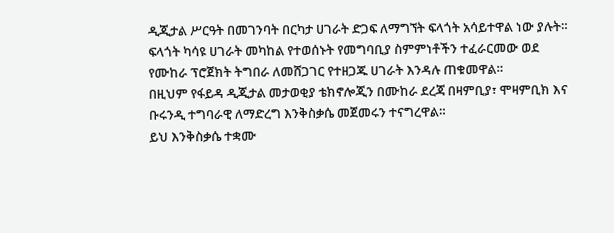ዲጂታል ሥርዓት በመገንባት በርካታ ሀገራት ድጋፍ ለማግኘት ፍላጎት አሳይተዋል ነው ያሉት።
ፍላጎት ካሳዩ ሀገራት መካከል የተወሰኑት የመግባቢያ ስምምነቶችን ተፈራርመው ወደ የሙከራ ፕሮጀክት ትግበራ ለመሸጋገር የተዘጋጁ ሀገራት እንዳሉ ጠቁመዋል።
በዚህም የፋይዳ ዲጂታል መታወቂያ ቴክኖሎጂን በሙከራ ደረጃ በዛምቢያ፣ ሞዛምቢክ እና ቡሩንዲ ተግባራዊ ለማድረግ እንቅስቃሴ መጀመሩን ተናግረዋል።
ይህ እንቅስቃሴ ተቋሙ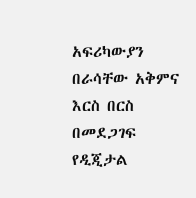አፍሪካውያን በራሳቸው አቅምና እርስ በርስ በመደጋገፍ የዲጂታል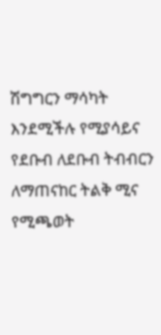ሽግግርን ማሳካት እንደሚችሉ የሚያሳይና የደቡብ ለደቡብ ትብብርን ለማጠናከር ትልቅ ሚና የሚጫወት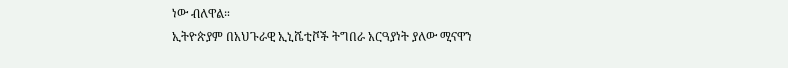ነው ብለዋል።
ኢትዮጵያም በአህጉራዊ ኢኒሼቲቮች ትግበራ አርዓያነት ያለው ሚናዋን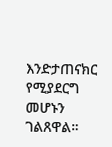እንድታጠናክር የሚያደርግ መሆኑን ገልጸዋል።